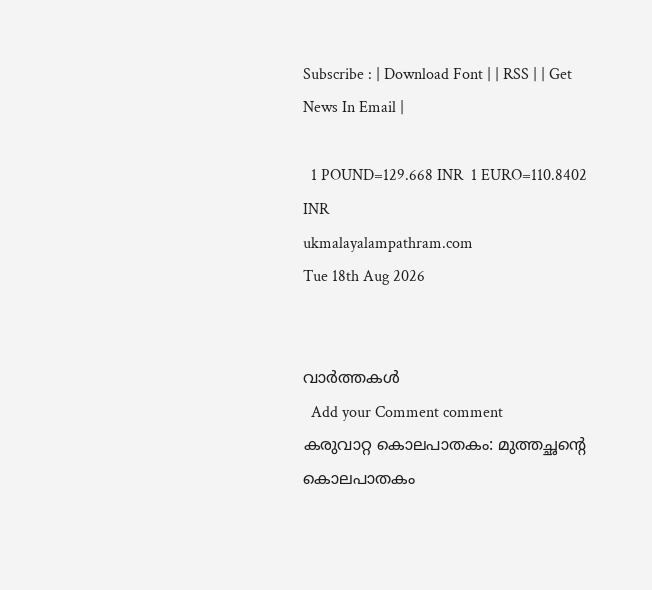Subscribe : | Download Font | | RSS | | Get News In Email |

  1 POUND=129.668 INR  1 EURO=110.8402 INR
ukmalayalampathram.com
Tue 18th Aug 2026


വാര്‍ത്തകള്‍
  Add your Comment comment
കരുവാറ്റ കൊലപാതകം: മുത്തച്ഛന്റെ കൊലപാതകം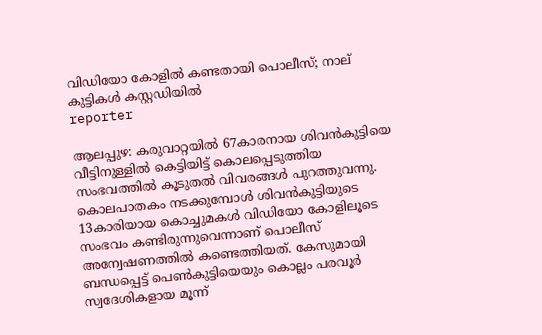വിഡിയോ കോളില്‍ കണ്ടതായി പൊലീസ്; നാല് കുട്ടികള്‍ കസ്റ്റഡിയില്‍
reporter

ആലപ്പുഴ: കരുവാറ്റയില്‍ 67കാരനായ ശിവന്‍കുട്ടിയെ വീട്ടിനുള്ളില്‍ കെട്ടിയിട്ട് കൊലപ്പെടുത്തിയ സംഭവത്തില്‍ കൂടുതല്‍ വിവരങ്ങള്‍ പുറത്തുവന്നു. കൊലപാതകം നടക്കുമ്പോള്‍ ശിവന്‍കുട്ടിയുടെ 13കാരിയായ കൊച്ചുമകള്‍ വിഡിയോ കോളിലൂടെ സംഭവം കണ്ടിരുന്നുവെന്നാണ് പൊലീസ് അന്വേഷണത്തില്‍ കണ്ടെത്തിയത്. കേസുമായി ബന്ധപ്പെട്ട് പെണ്‍കുട്ടിയെയും കൊല്ലം പരവൂര്‍ സ്വദേശികളായ മൂന്ന്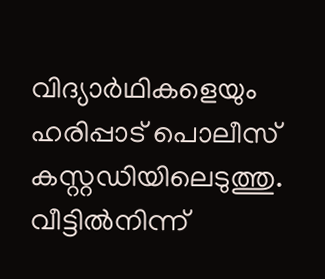വിദ്യാര്‍ഥികളെയും ഹരിപ്പാട് പൊലീസ് കസ്റ്റഡിയിലെടുത്തു. വീട്ടില്‍നിന്ന്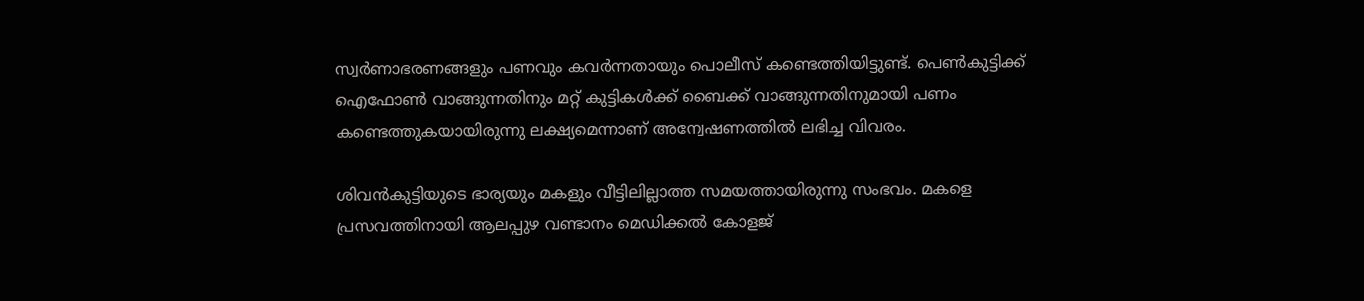സ്വര്‍ണാഭരണങ്ങളും പണവും കവര്‍ന്നതായും പൊലീസ് കണ്ടെത്തിയിട്ടുണ്ട്. പെണ്‍കുട്ടിക്ക് ഐഫോണ്‍ വാങ്ങുന്നതിനും മറ്റ് കുട്ടികള്‍ക്ക് ബൈക്ക് വാങ്ങുന്നതിനുമായി പണം കണ്ടെത്തുകയായിരുന്നു ലക്ഷ്യമെന്നാണ് അന്വേഷണത്തില്‍ ലഭിച്ച വിവരം.

ശിവന്‍കുട്ടിയുടെ ഭാര്യയും മകളും വീട്ടിലില്ലാത്ത സമയത്തായിരുന്നു സംഭവം. മകളെ പ്രസവത്തിനായി ആലപ്പുഴ വണ്ടാനം മെഡിക്കല്‍ കോളജ്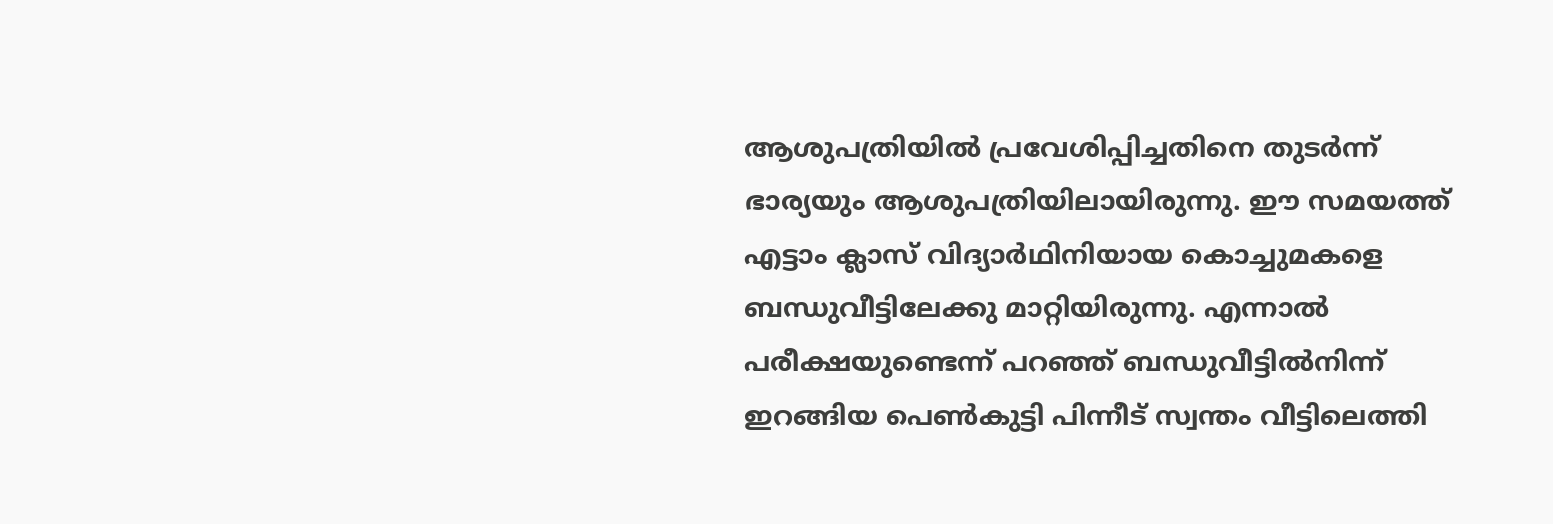ആശുപത്രിയില്‍ പ്രവേശിപ്പിച്ചതിനെ തുടര്‍ന്ന് ഭാര്യയും ആശുപത്രിയിലായിരുന്നു. ഈ സമയത്ത് എട്ടാം ക്ലാസ് വിദ്യാര്‍ഥിനിയായ കൊച്ചുമകളെ ബന്ധുവീട്ടിലേക്കു മാറ്റിയിരുന്നു. എന്നാല്‍ പരീക്ഷയുണ്ടെന്ന് പറഞ്ഞ് ബന്ധുവീട്ടില്‍നിന്ന് ഇറങ്ങിയ പെണ്‍കുട്ടി പിന്നീട് സ്വന്തം വീട്ടിലെത്തി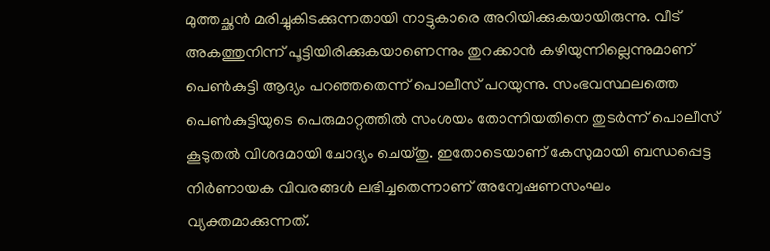മുത്തച്ഛന്‍ മരിച്ചുകിടക്കുന്നതായി നാട്ടുകാരെ അറിയിക്കുകയായിരുന്നു. വീട് അകത്തുനിന്ന് പൂട്ടിയിരിക്കുകയാണെന്നും തുറക്കാന്‍ കഴിയുന്നില്ലെന്നുമാണ് പെണ്‍കുട്ടി ആദ്യം പറഞ്ഞതെന്ന് പൊലീസ് പറയുന്നു. സംഭവസ്ഥലത്തെ പെണ്‍കുട്ടിയുടെ പെരുമാറ്റത്തില്‍ സംശയം തോന്നിയതിനെ തുടര്‍ന്ന് പൊലീസ് കൂടുതല്‍ വിശദമായി ചോദ്യം ചെയ്തു. ഇതോടെയാണ് കേസുമായി ബന്ധപ്പെട്ട നിര്‍ണായക വിവരങ്ങള്‍ ലഭിച്ചതെന്നാണ് അന്വേഷണസംഘം വ്യക്തമാക്കുന്നത്.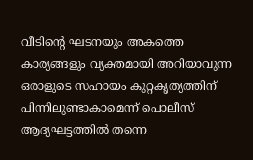വീടിന്റെ ഘടനയും അകത്തെ കാര്യങ്ങളും വ്യക്തമായി അറിയാവുന്ന ഒരാളുടെ സഹായം കുറ്റകൃത്യത്തിന് പിന്നിലുണ്ടാകാമെന്ന് പൊലീസ് ആദ്യഘട്ടത്തില്‍ തന്നെ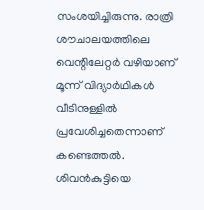സംശയിച്ചിരുന്നു. രാത്രി ശൗചാലയത്തിലെ വെന്റിലേറ്റര്‍ വഴിയാണ് മൂന്ന് വിദ്യാര്‍ഥികള്‍ വീടിനുള്ളില്‍ പ്രവേശിച്ചതെന്നാണ് കണ്ടെത്തല്‍. ശിവന്‍കുട്ടിയെ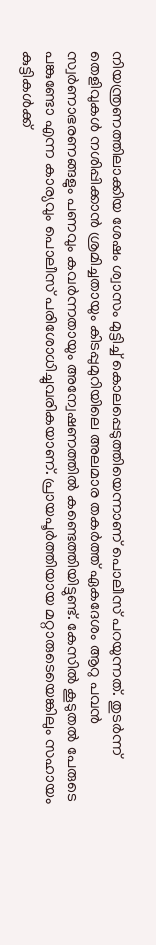നിയന്ത്രണത്തിലാക്കിയ ശേഷം ശ്വാസം മുട്ടിച്ച് കൊലപ്പെടുത്തിയെന്നാണ് പൊലീസ് പറയുന്നത്. തുടര്‍ന്ന് തെളിവുകള്‍ നശിപ്പിക്കാന്‍ ശ്രമിച്ചതായും കിടപ്പുമുറിയിലെ അലമാര തകര്‍ത്ത് ഏകദേശം ആറു പവന്‍ സ്വര്‍ണാഭരണങ്ങളും പണവും കവര്‍ന്നതായും അന്വേഷണത്തില്‍ കണ്ടെത്തിയിട്ടുണ്ട്. കേസില്‍ കൂടുതല്‍ പേരുടെ പങ്കുണ്ടോ എന്ന കാര്യവും പൊലീസ് പരിശോധിച്ചുവരികയാണ്. പ്രായപൂര്‍ത്തിയായ മറ്റാരുടെയെങ്കിലും സഹായം കുട്ടികള്‍ക്ക്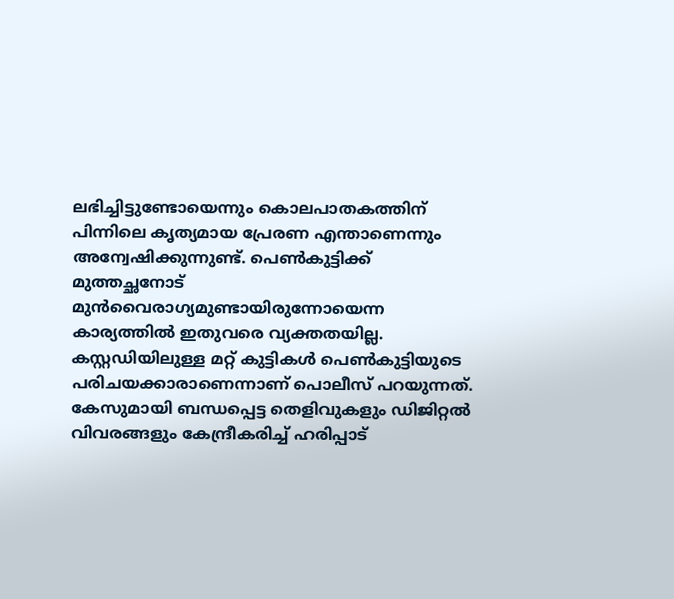ലഭിച്ചിട്ടുണ്ടോയെന്നും കൊലപാതകത്തിന് പിന്നിലെ കൃത്യമായ പ്രേരണ എന്താണെന്നും അന്വേഷിക്കുന്നുണ്ട്. പെണ്‍കുട്ടിക്ക് മുത്തച്ഛനോട് മുന്‍വൈരാഗ്യമുണ്ടായിരുന്നോയെന്ന കാര്യത്തില്‍ ഇതുവരെ വ്യക്തതയില്ല. കസ്റ്റഡിയിലുള്ള മറ്റ് കുട്ടികള്‍ പെണ്‍കുട്ടിയുടെ പരിചയക്കാരാണെന്നാണ് പൊലീസ് പറയുന്നത്. കേസുമായി ബന്ധപ്പെട്ട തെളിവുകളും ഡിജിറ്റല്‍ വിവരങ്ങളും കേന്ദ്രീകരിച്ച് ഹരിപ്പാട്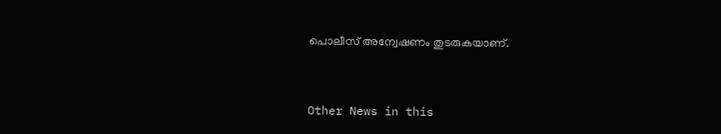പൊലീസ് അന്വേഷണം തുടരുകയാണ്.


Other News in this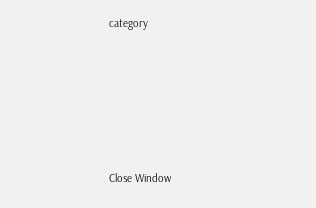category








Close Window